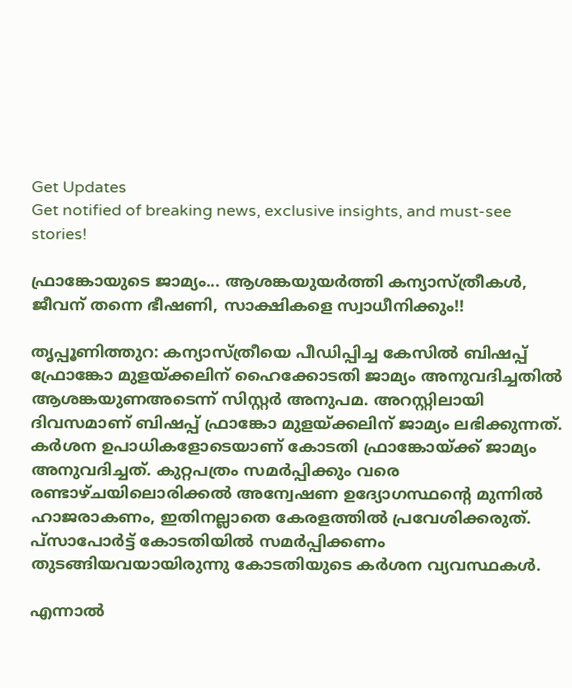Get Updates
Get notified of breaking news, exclusive insights, and must-see stories!

ഫ്രാങ്കോയുടെ ജാമ്യം... ആശങ്കയുയർത്തി കന്യാസ്ത്രീകൾ, ജീവന് തന്നെ ഭീഷണി, സാക്ഷികളെ സ്വാധീനിക്കും!!

തൃപ്പൂണിത്തുറ: കന്യാസ്ത്രീയെ പീഡിപ്പിച്ച കേസിൽ ബിഷപ്പ് ഫ്രോങ്കോ മുളയ്ക്കലിന് ഹൈക്കോടതി ജാമ്യം അനുവദിച്ചതിൽ ആശങ്കയുണഅടെന്ന് സിസ്റ്റർ അനുപമ. അറസ്റ്റിലായി ദിവസമാണ് ബിഷപ്പ് ഫ്രാങ്കോ മുളയ്ക്കലിന് ജാമ്യം ലഭിക്കുന്നത്. കർശന ഉപാധികളോടെയാണ് കോടതി ഫ്രാങ്കോയ്ക്ക് ജാമ്യം അനുവദിച്ചത്. കുറ്റപത്രം സമർപ്പിക്കും വരെ രണ്ടാഴ്ചയിലൊരിക്കൽ അന്വേഷണ ഉദ്യോഗസ്ഥന്റെ മുന്നിൽ ഹാജരാകണം, ഇതിനല്ലാതെ കേരളത്തിൽ പ്രവേശിക്കരുത്. പ്സാപോർട്ട് കോടതിയിൽ സമർപ്പിക്കണം തുടങ്ങിയവയായിരുന്നു കോടതിയുടെ കർശന വ്യവസ്ഥകൾ.

എന്നാൽ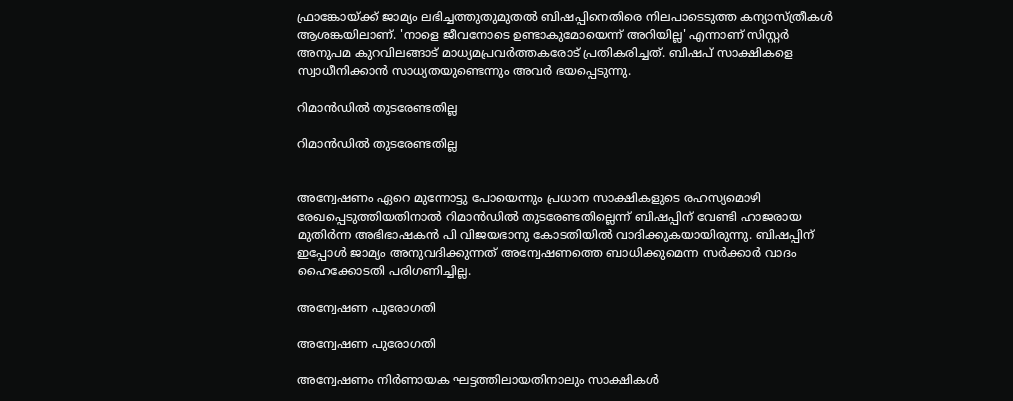ഫ്രാങ്കോയ്ക്ക് ജാമ്യം ലഭിച്ചത്തുതുമുതല്‍ ബിഷപ്പിനെതിരെ നിലപാടെടുത്ത കന്യാസ്ത്രീകൾ ആശങ്കയിലാണ്. 'നാളെ ജീവനോടെ ഉണ്ടാകുമോയെന്ന് അറിയില്ല' എന്നാണ് സിസ്റ്റർ അനുപമ കുറവിലങ്ങാട് മാധ്യമപ്രവർത്തകരോട് പ്രതികരിച്ചത്. ബിഷപ് സാക്ഷികളെ സ്വാധീനിക്കാന്‍ സാധ്യതയുണ്ടെന്നും അവർ ഭയപ്പെടുന്നു.

റിമാൻഡിൽ തുടരേണ്ടതില്ല

റിമാൻഡിൽ തുടരേണ്ടതില്ല


അന്വേഷണം ഏറെ മുന്നോട്ടു പോയെന്നും പ്രധാന സാക്ഷികളുടെ രഹസ്യമൊഴി രേഖപ്പെടുത്തിയതിനാൽ റിമാൻഡിൽ തുടരേണ്ടതില്ലെന്ന് ബിഷപ്പിന് വേണ്ടി ഹാജരായ മുതിർന്ന അഭിഭാഷകൻ പി വിജയഭാനു കോടതിയിൽ വാദിക്കുകയായിരുന്നു. ബിഷപ്പിന് ഇപ്പോൾ ജാമ്യം അനുവദിക്കുന്നത് അന്വേഷണത്തെ ബാധിക്കുമെന്ന സർക്കാർ വാദം ഹൈക്കോടതി പരിഗണിച്ചില്ല.

അന്വേഷണ പുരോഗതി

അന്വേഷണ പുരോഗതി

അന്വേഷണം നിർണായക ഘട്ടത്തിലായതിനാലും സാക്ഷികൾ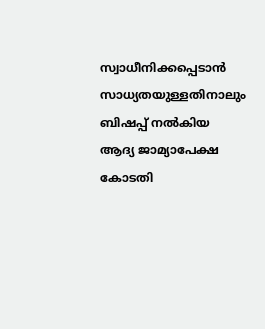സ്വാധീനിക്കപ്പെടാൻ സാധ്യതയുള്ളതിനാലും ബിഷപ്പ് നൽകിയ ആദ്യ ജാമ്യാപേക്ഷ കോടതി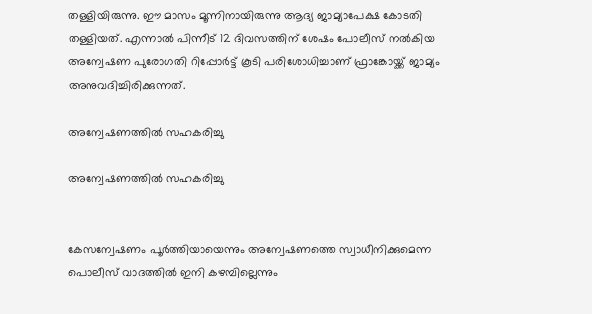തള്ളിയിരുന്നു. ഈ മാസം മൂന്നിനായിരുന്നു ആദ്യ ജാമ്യാപേക്ഷ കോടതി തള്ളിയത്. എന്നാൽ പിന്നീട് 12 ദിവസത്തിന് ശേഷം പോലീസ് നൽകിയ അന്വേഷണ പുരോഗതി റിപ്പോർട്ട് കൂടി പരിശോധിച്ചാണ് ഫ്രാങ്കോയ്ക്ക് ജാമ്യം അനുവദിച്ചിരിക്കുന്നത്.

അന്വേഷണത്തിൽ സഹകരിച്ചു

അന്വേഷണത്തിൽ സഹകരിച്ചു


കേസന്വേഷണം പൂര്‍ത്തിയായെന്നും അന്വേഷണത്തെ സ്വാധീനിക്കുമെന്ന പൊലീസ് വാദത്തില്‍ ഇനി കഴമ്പില്ലെന്നും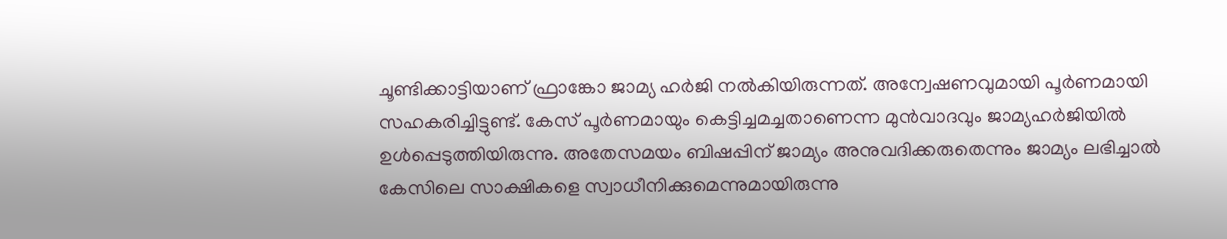ചൂണ്ടിക്കാട്ടിയാണ് ഫ്രാങ്കോ ജാമ്യ ഹർജി നൽകിയിരുന്നത്. അന്വേഷണവുമായി പൂര്‍ണമായി സഹകരിച്ചിട്ടുണ്ട്. കേസ് പൂര്‍ണമായും കെട്ടിച്ചമച്ചതാണെന്ന മുന്‍വാദവും ജാമ്യഹർജിയിൽ ഉൾപ്പെടുത്തിയിരുന്നു. അതേസമയം ബിഷപ്പിന് ജാമ്യം അനുവദിക്കരുതെന്നും ജാമ്യം ലഭിച്ചാല്‍ കേസിലെ സാക്ഷികളെ സ്വാധീനിക്കുമെന്നുമായിരുന്നു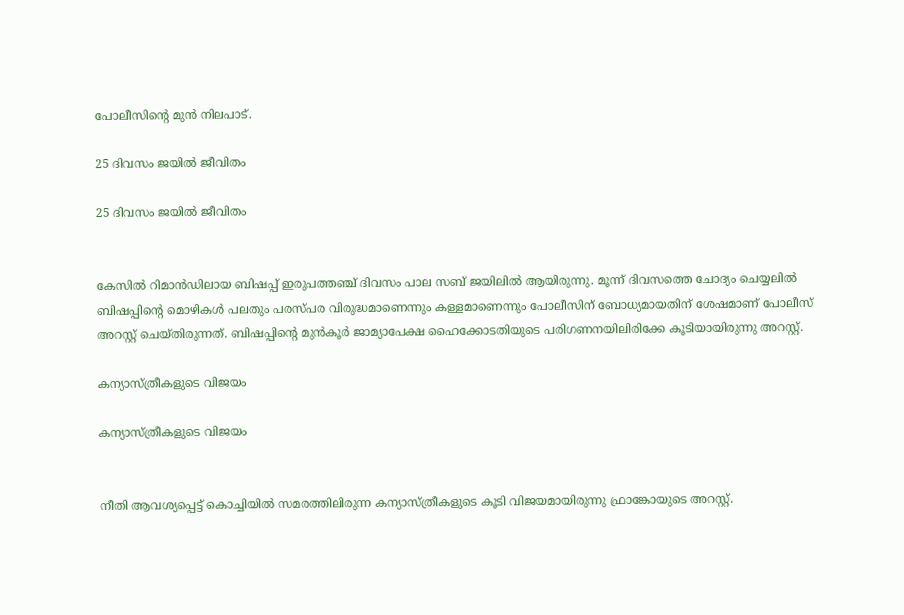പോലീസിന്റെ മുൻ നിലപാട്.

25 ദിവസം ജയിൽ ജീവിതം

25 ദിവസം ജയിൽ ജീവിതം


കേസില്‍ റിമാന്‍ഡിലായ ബിഷപ്പ് ഇരുപത്തഞ്ച് ദിവസം പാല സബ് ജയിലിൽ ആയിരുന്നു. മൂന്ന് ദിവസത്തെ ചോദ്യം ചെയ്യലിൽ ബിഷപ്പിന്റെ മൊഴികൾ പലതും പരസ്പര വിരുദ്ധമാണെന്നും കള്ളമാണെന്നും പോലീസിന് ബോധ്യമായതിന് ശേഷമാണ് പോലീസ് അറസ്റ്റ് ചെയ്തിരുന്നത്. ബിഷപ്പിന്റെ മുൻകൂർ ജാമ്യാപേക്ഷ ഹൈക്കോടതിയുടെ പരിഗണനയിലിരിക്കേ കൂടിയായിരുന്നു അറസ്റ്റ്.

കന്യാസ്ത്രീകളുടെ വിജയം

കന്യാസ്ത്രീകളുടെ വിജയം


നീതി ആവശ്യപ്പെട്ട് കൊച്ചിയിൽ സമരത്തിലിരുന്ന കന്യാസ്ത്രീകളുടെ കൂടി വിജയമായിരുന്നു ഫ്രാങ്കോയുടെ അറസ്റ്റ്.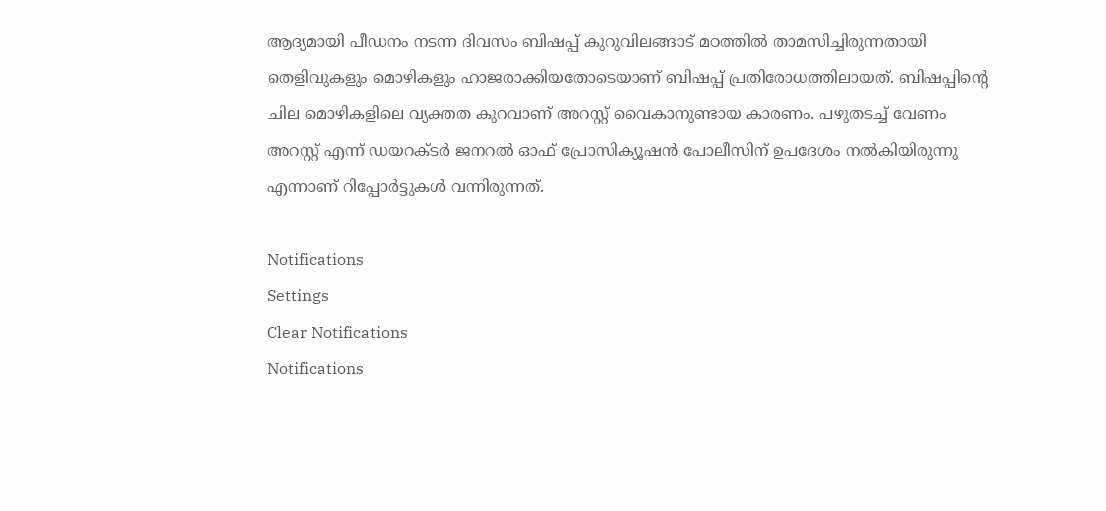ആദ്യമായി പീഡനം നടന്ന ദിവസം ബിഷപ്പ് കുറുവിലങ്ങാട് മഠത്തില്‍ താമസിച്ചിരുന്നതായി തെളിവുകളും മൊഴികളും ഹാജരാക്കിയതോടെയാണ് ബിഷപ്പ് പ്രതിരോധത്തിലായത്. ബിഷപ്പിന്റെ ചില മൊഴികളിലെ വ്യക്തത കുറവാണ് അറസ്റ്റ് വൈകാനുണ്ടായ കാരണം. പഴുതടച്ച് വേണം അറസ്റ്റ് എന്ന് ഡയറക്ടര്‍ ജനറല്‍ ഓഫ് പ്രോസിക്യൂഷന്‍ പോലീസിന് ഉപദേശം നല്‍കിയിരുന്നു എന്നാണ് റിപ്പോർ‍ട്ടുകൾ വന്നിരുന്നത്.

Notifications
Settings
Clear Notifications
Notifications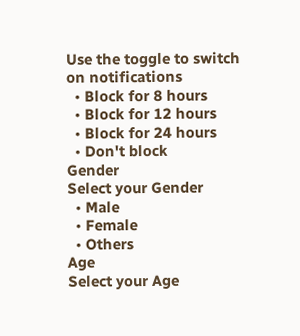Use the toggle to switch on notifications
  • Block for 8 hours
  • Block for 12 hours
  • Block for 24 hours
  • Don't block
Gender
Select your Gender
  • Male
  • Female
  • Others
Age
Select your Age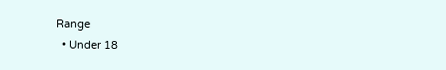Range
  • Under 18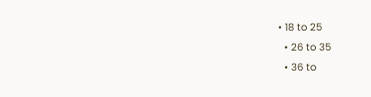• 18 to 25
  • 26 to 35
  • 36 to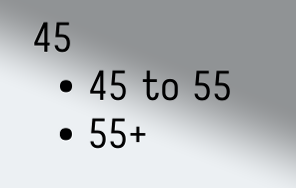45
  • 45 to 55
  • 55+